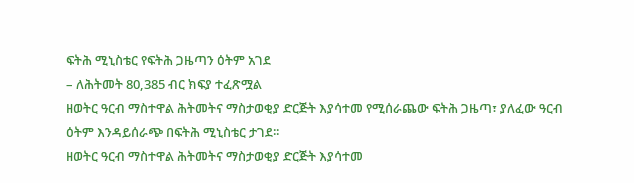ፍትሕ ሚኒስቴር የፍትሕ ጋዜጣን ዕትም አገደ
– ለሕትመት 80,385 ብር ክፍያ ተፈጽሟል
ዘወትር ዓርብ ማስተዋል ሕትመትና ማስታወቂያ ድርጅት እያሳተመ የሚሰራጨው ፍትሕ ጋዜጣ፣ ያለፈው ዓርብ ዕትም እንዳይሰራጭ በፍትሕ ሚኒስቴር ታገደ፡፡
ዘወትር ዓርብ ማስተዋል ሕትመትና ማስታወቂያ ድርጅት እያሳተመ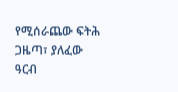የሚሰራጨው ፍትሕ ጋዜጣ፣ ያለፈው ዓርብ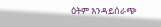ዕትም እንዳይሰራጭ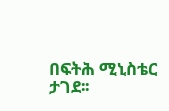በፍትሕ ሚኒስቴር ታገደ፡፡